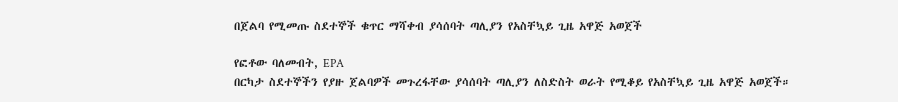በጀልባ የሚመጡ ስደተኞች ቁጥር ማሻቀብ ያሳሰባት ጣሊያን የአስቸኳይ ጊዜ አዋጅ አወጀች

የፎቶው ባለመብት, EPA
በርካታ ስደተኞችን የያዙ ጀልባዎች መጉረፋቸው ያሳሰባት ጣሊያን ለስድስት ወራት የሚቆይ የአስቸኳይ ጊዜ አዋጅ አወጀች።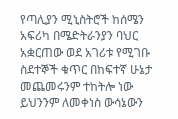የጣሊያን ሚኒስትሮች ከሰሜን አፍሪካ በሜድትራንያን ባህር አቋርጠው ወደ አገሪቱ የሚገቡ ስደተኞች ቁጥር በከፍተኛ ሁኔታ መጨመሩንም ተከትሎ ነው ይህንንም ለመቀነስ ውሳኔውን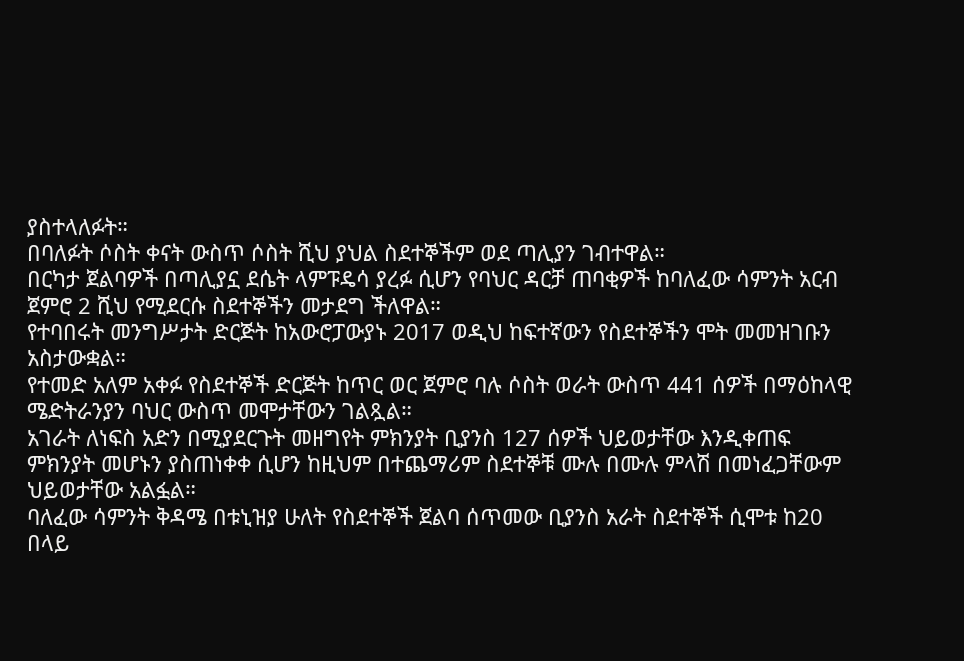ያስተላለፉት።
በባለፉት ሶስት ቀናት ውስጥ ሶስት ሺህ ያህል ስደተኞችም ወደ ጣሊያን ገብተዋል።
በርካታ ጀልባዎች በጣሊያኗ ደሴት ላምፑዴሳ ያረፉ ሲሆን የባህር ዳርቻ ጠባቂዎች ከባለፈው ሳምንት አርብ ጀምሮ 2 ሺህ የሚደርሱ ስደተኞችን መታደግ ችለዋል።
የተባበሩት መንግሥታት ድርጅት ከአውሮፓውያኑ 2017 ወዲህ ከፍተኛውን የስደተኞችን ሞት መመዝገቡን አስታውቋል።
የተመድ አለም አቀፉ የስደተኞች ድርጅት ከጥር ወር ጀምሮ ባሉ ሶስት ወራት ውስጥ 441 ሰዎች በማዕከላዊ ሜድትራንያን ባህር ውስጥ መሞታቸውን ገልጿል።
አገራት ለነፍስ አድን በሚያደርጉት መዘግየት ምክንያት ቢያንስ 127 ሰዎች ህይወታቸው እንዲቀጠፍ ምክንያት መሆኑን ያስጠነቀቀ ሲሆን ከዚህም በተጨማሪም ስደተኞቹ ሙሉ በሙሉ ምላሽ በመነፈጋቸውም ህይወታቸው አልፏል።
ባለፈው ሳምንት ቅዳሜ በቱኒዝያ ሁለት የስደተኞች ጀልባ ሰጥመው ቢያንስ አራት ስደተኞች ሲሞቱ ከ20 በላይ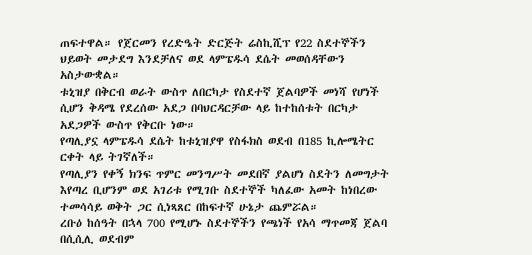ጠፍተዋል። የጀርመን የረድዔት ድርጅት ሬስኪሺፕ የ22 ስደተኞችን ህይወት መታደግ እንደቻለና ወደ ላምፔዱሳ ደሴት መወሰዳቸውን አስታውቋል።
ቱኒዝያ በቅርብ ወራት ውስጥ ለበርካታ የስደተኛ ጀልባዎች መነሻ የሆነች ሲሆን ቅዳሜ የደረሰው አደጋ በባህርዳርቻው ላይ ከተከሰቱት በርካታ አደጋዎች ውስጥ የቅርቡ ነው።
የጣሊያኗ ላምፔዱሳ ደሴት ከቱኒዝያዋ የስፋክስ ወደብ በ185 ኪሎሜትር ርቀት ላይ ትገኛለች።
የጣሊያን የቀኝ ክንፍ ጥምር መንግሥት መደበኛ ያልሆነ ስደትን ለመግታት እየጣረ ቢሆንም ወደ አገሪቱ የሚገቡ ስደተኞች ካለፈው አመት ከነበረው ተመሳሳይ ወቅት ጋር ሲነጻጸር በከፍተኛ ሁኔታ ጨምሯል።
ረቡዕ ከሰዓት በኋላ 700 የሚሆኑ ስደተኞችን የጫነች የአሳ ማጥመጃ ጀልባ በሲሲሊ ወደብም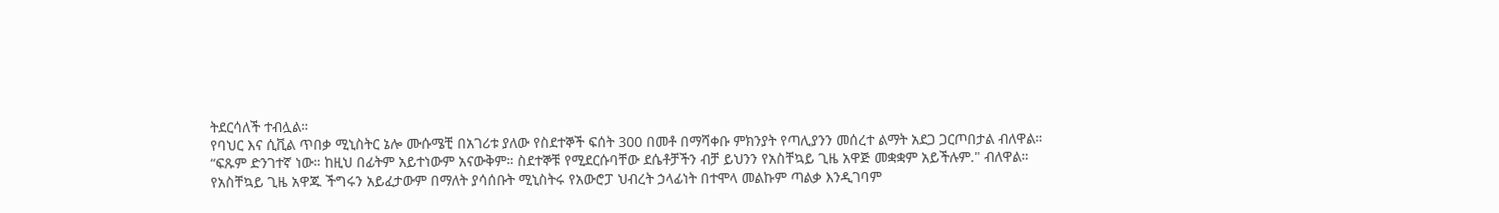ትደርሳለች ተብሏል።
የባህር እና ሲቪል ጥበቃ ሚኒስትር ኔሎ ሙሱሜቺ በአገሪቱ ያለው የስደተኞች ፍሰት 300 በመቶ በማሻቀቡ ምክንያት የጣሊያንን መሰረተ ልማት አደጋ ጋርጦበታል ብለዋል።
“ፍጹም ድንገተኛ ነው። ከዚህ በፊትም አይተነውም አናውቅም። ስደተኞቹ የሚደርሱባቸው ደሴቶቻችን ብቻ ይህንን የአስቸኳይ ጊዜ አዋጅ መቋቋም አይችሉም." ብለዋል።
የአስቸኳይ ጊዜ አዋጁ ችግሩን አይፈታውም በማለት ያሳሰቡት ሚኒስትሩ የአውሮፓ ህብረት ኃላፊነት በተሞላ መልኩም ጣልቃ እንዲገባም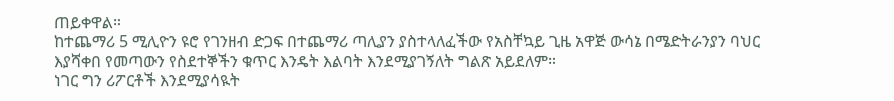ጠይቀዋል።
ከተጨማሪ 5 ሚሊዮን ዩሮ የገንዘብ ድጋፍ በተጨማሪ ጣሊያን ያስተላለፈችው የአስቸኳይ ጊዜ አዋጅ ውሳኔ በሜድትራንያን ባህር እያሻቀበ የመጣውን የስደተኞችን ቁጥር እንዴት እልባት እንደሚያገኝለት ግልጽ አይደለም።
ነገር ግን ሪፖርቶች እንደሚያሳዪት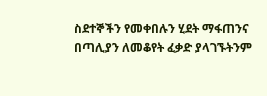ስደተኞችን የመቀበሉን ሂደት ማፋጠንና በጣሊያን ለመቆየት ፈቃድ ያላገኙትንም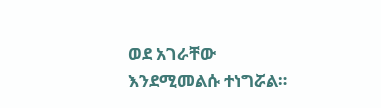ወደ አገራቸው እንደሚመልሱ ተነግሯል።